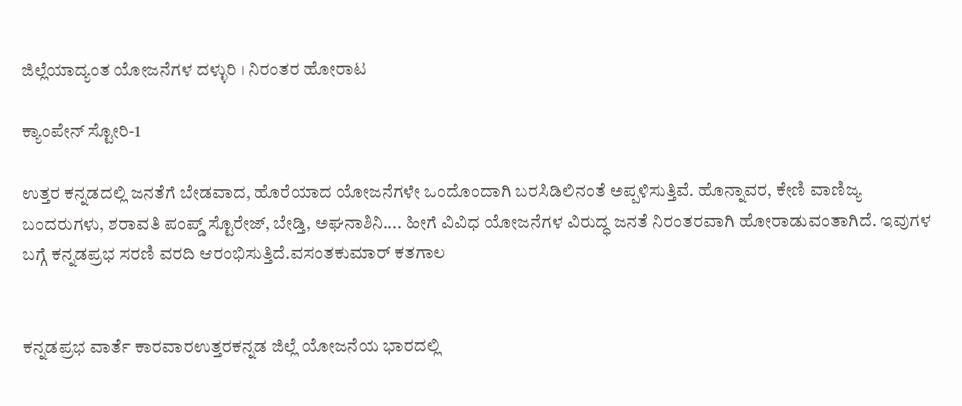ಜಿಲ್ಲೆಯಾದ್ಯಂತ ಯೋಜನೆಗಳ ದಳ್ಳುರಿ । ನಿರಂತರ ಹೋರಾಟ

ಕ್ಯಾಂಪೇನ್ ಸ್ಟೋರಿ-1

ಉತ್ತರ ಕನ್ನಡದಲ್ಲಿ ಜನತೆಗೆ ಬೇಡವಾದ, ಹೊರೆಯಾದ ಯೋಜನೆಗಳೇ ಒಂದೊಂದಾಗಿ ಬರಸಿಡಿಲಿನಂತೆ ಅಪ್ಪಳಿಸುತ್ತಿವೆ. ಹೊನ್ನಾವರ, ಕೇಣಿ ವಾಣಿಜ್ಯ ಬಂದರುಗಳು, ಶರಾವತಿ ಪಂಪ್ಡ್‌ ಸ್ಟೊರೇಜ್, ಬೇಡ್ತಿ, ಅಘನಾಶಿನಿ.... ಹೀಗೆ ವಿವಿಧ ಯೋಜನೆಗಳ ವಿರುದ್ಧ ಜನತೆ ನಿರಂತರವಾಗಿ ಹೋರಾಡುವಂತಾಗಿದೆ. ಇವುಗಳ ಬಗ್ಗೆ ಕನ್ನಡಪ್ರಭ ಸರಣಿ ವರದಿ ಆರಂಭಿಸುತ್ತಿದೆ.ವಸಂತಕುಮಾರ್ ಕತಗಾಲ


ಕನ್ನಡಪ್ರಭ ವಾರ್ತೆ ಕಾರವಾರಉತ್ತರಕನ್ನಡ ಜಿಲ್ಲೆ ಯೋಜನೆಯ ಭಾರದಲ್ಲಿ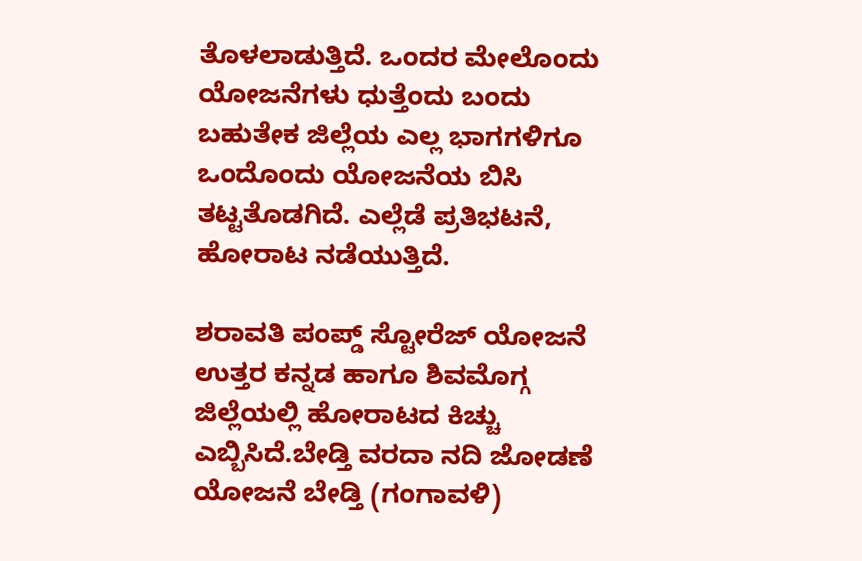ತೊಳಲಾಡುತ್ತಿದೆ. ಒಂದರ ಮೇಲೊಂದು ಯೋಜನೆಗಳು ಧುತ್ತೆಂದು ಬಂದು ಬಹುತೇಕ ಜಿಲ್ಲೆಯ ಎಲ್ಲ ಭಾಗಗಳಿಗೂ ಒಂದೊಂದು ಯೋಜನೆಯ ಬಿಸಿ ತಟ್ಟತೊಡಗಿದೆ. ಎಲ್ಲೆಡೆ ಪ್ರತಿಭಟನೆ, ಹೋರಾಟ ನಡೆಯುತ್ತಿದೆ.

ಶರಾವತಿ ಪಂಪ್ಡ್ ಸ್ಟೋರೆಜ್ ಯೋಜನೆ ಉತ್ತರ ಕನ್ನಡ ಹಾಗೂ ಶಿವಮೊಗ್ಗ ಜಿಲ್ಲೆಯಲ್ಲಿ ಹೋರಾಟದ ಕಿಚ್ಚು ಎಬ್ಬಿಸಿದೆ.ಬೇಡ್ತಿ ವರದಾ ನದಿ ಜೋಡಣೆ ಯೋಜನೆ ಬೇಡ್ತಿ (ಗಂಗಾವಳಿ)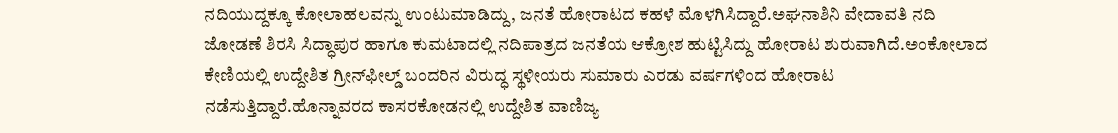ನದಿಯುದ್ದಕ್ಕೂ ಕೋಲಾಹಲವನ್ನು ಉಂಟುಮಾಡಿದ್ದು, ಜನತೆ ಹೋರಾಟದ ಕಹಳೆ ಮೊಳಗಿಸಿದ್ದಾರೆ.ಅಘನಾಶಿನಿ ವೇದಾವತಿ ನದಿ ಜೋಡಣೆ ಶಿರಸಿ ಸಿದ್ಧಾಪುರ ಹಾಗೂ ಕುಮಟಾದಲ್ಲಿ ನದಿಪಾತ್ರದ ಜನತೆಯ ಆಕ್ರೋಶ ಹುಟ್ಟಿಸಿದ್ದು ಹೋರಾಟ ಶುರುವಾಗಿದೆ.ಅಂಕೋಲಾದ ಕೇಣಿಯಲ್ಲಿ ಉದ್ದೇಶಿತ ಗ್ರೀನ್‌ಫೀಲ್ಡ್ ಬಂದರಿನ ವಿರುದ್ಧ ಸ್ಥಳೀಯರು ಸುಮಾರು ಎರಡು ವರ್ಷಗಳಿಂದ ಹೋರಾಟ ನಡೆಸುತ್ತಿದ್ದಾರೆ.ಹೊನ್ನಾವರದ ಕಾಸರಕೋಡನಲ್ಲಿ ಉದ್ದೇಶಿತ ವಾಣಿಜ್ಯ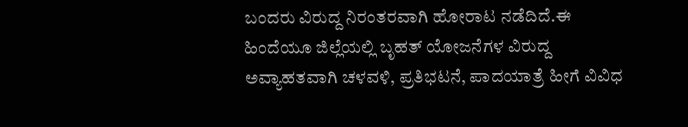ಬಂದರು ವಿರುದ್ದ ನಿರಂತರವಾಗಿ ಹೋರಾಟ ನಡೆದಿದೆ.ಈ ಹಿಂದೆಯೂ ಜಿಲ್ಲೆಯಲ್ಲಿ ಬೃಹತ್ ಯೋಜನೆಗಳ ವಿರುದ್ದ ಅವ್ಯಾಹತವಾಗಿ ಚಳವಳಿ, ಪ್ರತಿಭಟನೆ, ಪಾದಯಾತ್ರೆ ಹೀಗೆ ವಿವಿಧ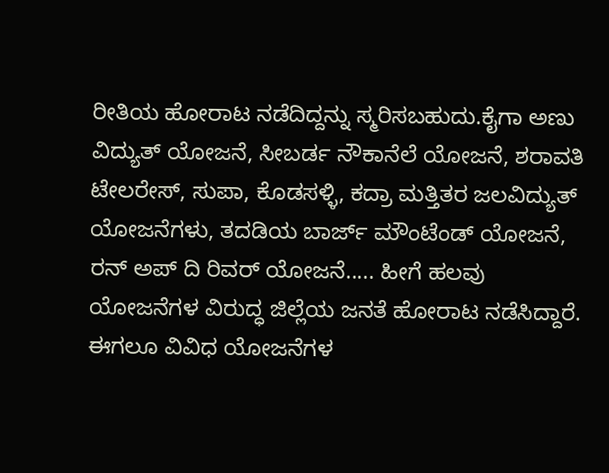ರೀತಿಯ ಹೋರಾಟ ನಡೆದಿದ್ದನ್ನು ಸ್ಮರಿಸಬಹುದು.ಕೈಗಾ ಅಣು ವಿದ್ಯುತ್ ಯೋಜನೆ, ಸೀಬರ್ಡ ನೌಕಾನೆಲೆ ಯೋಜನೆ, ಶರಾವತಿ ಟೇಲರೇಸ್, ಸುಪಾ, ಕೊಡಸಳ್ಳಿ, ಕದ್ರಾ ಮತ್ತಿತರ ಜಲವಿದ್ಯುತ್ ಯೋಜನೆಗಳು, ತದಡಿಯ ಬಾರ್ಜ್ ಮೌಂಟೆಂಡ್ ಯೋಜನೆ, ರನ್ ಅಪ್ ದಿ ರಿವರ್ ಯೋಜನೆ..... ಹೀಗೆ ಹಲವು ಯೋಜನೆಗಳ ವಿರುದ್ಧ ಜಿಲ್ಲೆಯ ಜನತೆ ಹೋರಾಟ ನಡೆಸಿದ್ದಾರೆ. ಈಗಲೂ ವಿವಿಧ ಯೋಜನೆಗಳ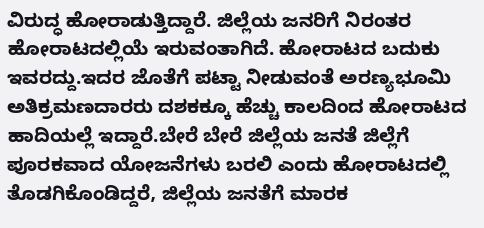ವಿರುದ್ಧ ಹೋರಾಡುತ್ತಿದ್ದಾರೆ. ಜಿಲ್ಲೆಯ ಜನರಿಗೆ ನಿರಂತರ ಹೋರಾಟದಲ್ಲಿಯೆ ಇರುವಂತಾಗಿದೆ. ಹೋರಾಟದ ಬದುಕು ಇವರದ್ದು.ಇದರ ಜೊತೆಗೆ ಪಟ್ಟಾ ನೀಡುವಂತೆ ಅರಣ್ಯಭೂಮಿ ಅತಿಕ್ರಮಣದಾರರು ದಶಕಕ್ಕೂ ಹೆಚ್ಚು ಕಾಲದಿಂದ ಹೋರಾಟದ ಹಾದಿಯಲ್ಲೆ ಇದ್ದಾರೆ.ಬೇರೆ ಬೇರೆ ಜಿಲ್ಲೆಯ ಜನತೆ ಜಿಲ್ಲೆಗೆ ಪೂರಕವಾದ ಯೋಜನೆಗಳು ಬರಲಿ ಎಂದು ಹೋರಾಟದಲ್ಲಿ ತೊಡಗಿಕೊಂಡಿದ್ದರೆ, ಜಿಲ್ಲೆಯ ಜನತೆಗೆ ಮಾರಕ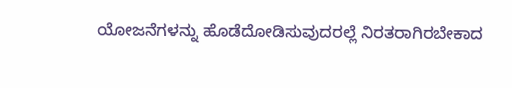ಯೋಜನೆಗಳನ್ನು ಹೊಡೆದೋಡಿಸುವುದರಲ್ಲೆ ನಿರತರಾಗಿರಬೇಕಾದ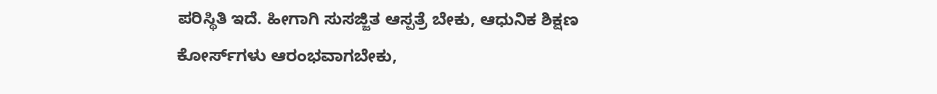ಪರಿಸ್ಥಿತಿ ಇದೆ. ಹೀಗಾಗಿ ಸುಸಜ್ಜಿತ ಆಸ್ಪತ್ರೆ ಬೇಕು, ಆಧುನಿಕ ಶಿಕ್ಷಣ ಕೋರ್ಸ್‌ಗಳು ಆರಂಭವಾಗಬೇಕು,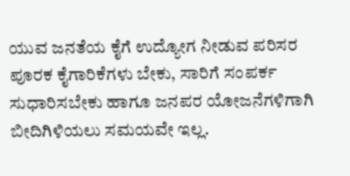ಯುವ ಜನತೆಯ ಕೈಗೆ ಉದ್ಯೋಗ ನೀಡುವ ಪರಿಸರ ಪೂರಕ ಕೈಗಾರಿಕೆಗಳು ಬೇಕು, ಸಾರಿಗೆ ಸಂಪರ್ಕ ಸುಧಾರಿಸಬೇಕು ಹಾಗೂ ಜನಪರ ಯೋಜನೆಗಳಿಗಾಗಿ ಬೀದಿಗಿಳಿಯಲು ಸಮಯವೇ ಇಲ್ಲ.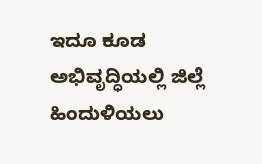ಇದೂ ಕೂಡ ಅಭಿವೃದ್ಧಿಯಲ್ಲಿ ಜಿಲ್ಲೆ ಹಿಂದುಳಿಯಲು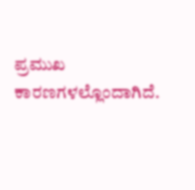ಪ್ರಮುಖ ಕಾರಣಗಳಲ್ಲೊಂದಾಗಿದೆ.